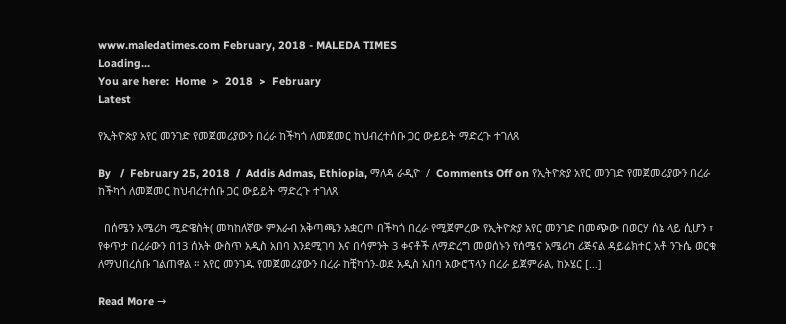www.maledatimes.com February, 2018 - MALEDA TIMES
Loading...
You are here:  Home  >  2018  >  February
Latest

የኢትዮጵያ አየር መንገድ የመጀመሪያውን በረራ ከችካጎ ለመጀመር ከህብረተሰቡ ጋር ውይይት ማድረጉ ተገለጸ

By   /  February 25, 2018  /  Addis Admas, Ethiopia, ማለዳ ራዲዮ  /  Comments Off on የኢትዮጵያ አየር መንገድ የመጀመሪያውን በረራ ከችካጎ ለመጀመር ከህብረተሰቡ ጋር ውይይት ማድረጉ ተገለጸ

  በሰሜን አሜሪካ ሚድዌስት( መካከለኛው ምእራብ አቅጣጫን አቋርጦ በችካጎ በረራ የሚጀምረው የኢትዮጵያ አየር መንገድ በመጭው በወርሃ ሰኔ ላይ ሲሆን ፣ የቀጥታ በረራውን በ13 ሰአት ውስጥ አዲስ አበባ እንደሚገባ እና በሳምንት 3 ቀናቶች ለማድረግ መወሰኑን የሰሜና አሜሪካ ሪጅናል ዳይሬክተር አቶ ንጉሴ ወርቁ ለማህበረሰቡ ገልጠዋል ። አየር መንገዱ የመጀመሪያውን በረራ ከቺካጎን-ወደ አዲስ አበባ አውሮፕላን በረራ ይጀምራል, ከኦሄር […]

Read More →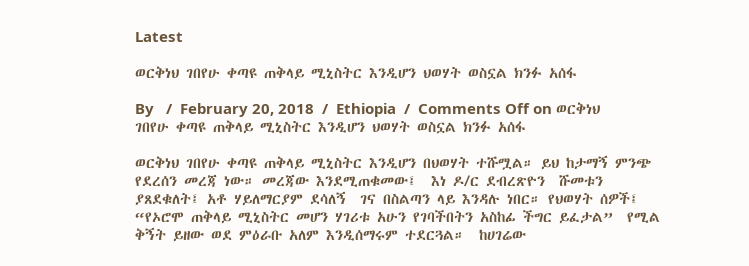Latest

ወርቅነህ ገበየሁ ቀጣዩ ጠቅላይ ሚኒስትር እንዲሆን ህወሃት ወስኗል ክንፉ አሰፋ

By   /  February 20, 2018  /  Ethiopia  /  Comments Off on ወርቅነህ ገበየሁ ቀጣዩ ጠቅላይ ሚኒስትር እንዲሆን ህወሃት ወስኗል ክንፉ አሰፋ

ወርቅነህ ገበየሁ ቀጣዩ ጠቅላይ ሚኒስትር እንዲሆን በህወሃት ተሹሟል። ይህ ከታማኝ ምንጭ የደረሰን መረጃ ነው። መረጃው እንደሚጠቁመው፤  እነ ዶ/ር ደብረጽዮን  ሹመቱን ያጸደቁለት፤ አቶ ሃይለማርያም ደሳለኝ  ገና በስልጣን ላይ እንዳሉ ነበር። የህወሃት ሰዎች፤   “የኦሮሞ ጠቅላይ ሚኒስትር መሆን ሃገሪቱ አሁን የገባችበትን አስከፊ ችግር ይፈታል”  የሚል ቅኝት ይዘው ወደ ምዕራቡ አለም እንዲሰማሩም ተደርጓል።  ከሀገሬው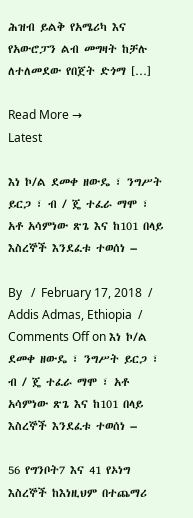ሕዝብ ይልቅ የአሜሪካ እና የአውሮፓን ልብ መግዛት ከቻሉ ለተለመደው የበጀት ድጎማ […]

Read More →
Latest

እነ ኮ/ል ደመቀ ዘውዴ ፣ ንግሥት ይርጋ ፣ ብ / ጄ ተፈራ ማሞ ፣ አቶ አሳምነው ጽጌ እና ከ101 በላይ እስረኞች እንደፈቱ ተወሰነ –

By   /  February 17, 2018  /  Addis Admas, Ethiopia  /  Comments Off on እነ ኮ/ል ደመቀ ዘውዴ ፣ ንግሥት ይርጋ ፣ ብ / ጄ ተፈራ ማሞ ፣ አቶ አሳምነው ጽጌ እና ከ101 በላይ እስረኞች እንደፈቱ ተወሰነ –

56 የግንቦት7 እና 41 የኦነግ እስረኞች ከእነዚህም በተጨማሪ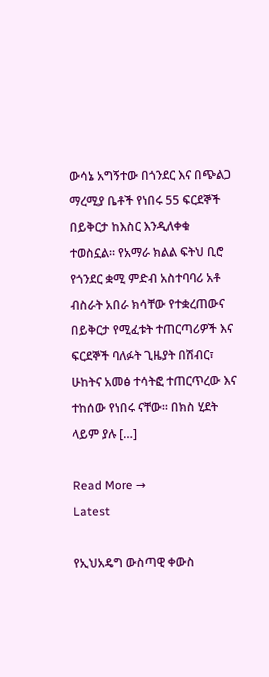ውሳኔ አግኝተው በጎንደር እና በጭልጋ ማረሚያ ቤቶች የነበሩ 55 ፍርደኞች በይቅርታ ከእስር እንዲለቀቁ ተወስኗል። የአማራ ክልል ፍትህ ቢሮ የጎንደር ቋሚ ምድብ አስተባባሪ አቶ ብስራት አበራ ክሳቸው የተቋረጠውና በይቅርታ የሚፈቱት ተጠርጣሪዎች እና ፍርደኞች ባለፉት ጊዜያት በሽብር፣ ሁከትና አመፅ ተሳትፎ ተጠርጥረው እና ተከሰው የነበሩ ናቸው። በክስ ሂደት ላይም ያሉ […]

Read More →
Latest

የኢህአዴግ ውስጣዊ ቀውስ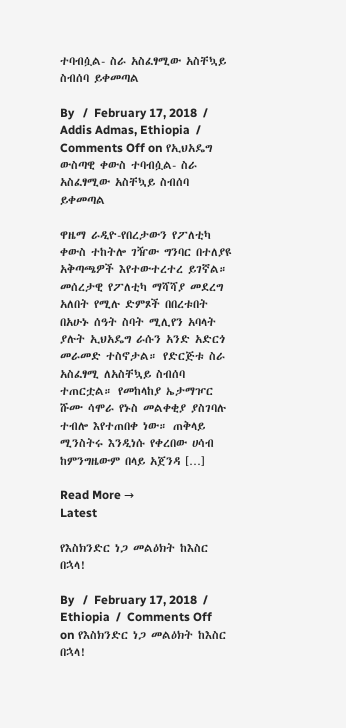ተባብሷል- ስራ አስፈፃሚው አስቸኳይ ስብሰባ ይቀመጣል

By   /  February 17, 2018  /  Addis Admas, Ethiopia  /  Comments Off on የኢህአዴግ ውስጣዊ ቀውስ ተባብሷል- ስራ አስፈፃሚው አስቸኳይ ስብሰባ ይቀመጣል

ዋዜማ ራዲዮ-የበረታውን የፖለቲካ ቀውስ ተከትሎ ገዥው ግንባር በተለያዩ አቅጣጫዎች እየተውተረተረ ይገኛል። መሰረታዊ የፖለቲካ ማሻሻያ መደረግ አለበት የሚሉ ድምጾች በበረቱበት በአሁኑ ሰዓት ስባት ሚሊየን አባላት ያሉት ኢህአዴግ ራሱን አንድ አድርጎ መራመድ ተስኖታል። የድርጅቱ ስራ አስፈፃሚ ለአስቸኳይ ስብሰባ ተጠርቷል። የመከላከያ ኤታማዦር ሹሙ ሳሞራ የኑስ መልቀቂያ ያስገባሉ ተብሎ እየተጠበቀ ነው። ጠቅላይ ሚንስትሩ እንዲነሱ የቀረበው ሀሳብ ከምንግዜውም በላይ አጀንዳ […]

Read More →
Latest

የእስክንድር ነጋ መልዕክት ከእስር በኋላ!

By   /  February 17, 2018  /  Ethiopia  /  Comments Off on የእስክንድር ነጋ መልዕክት ከእስር በኋላ!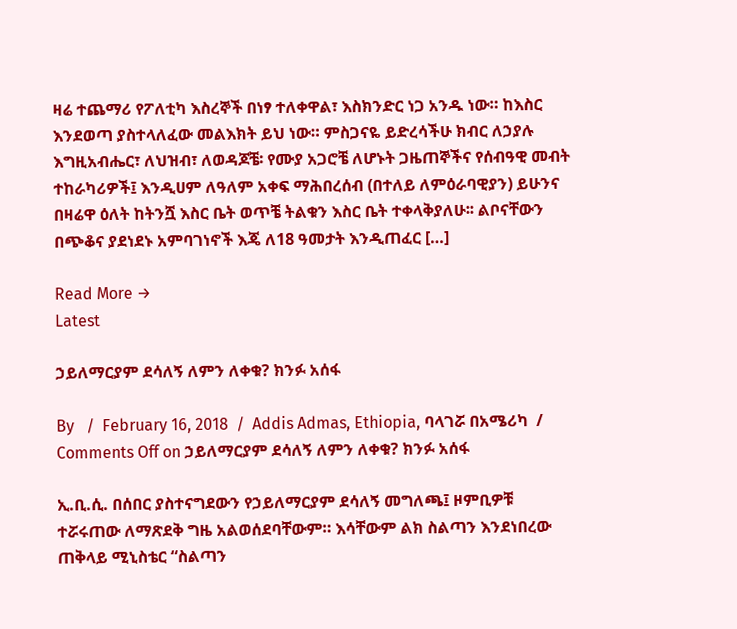ዛሬ ተጨማሪ የፖለቲካ እስረኞች በነፃ ተለቀዋል፣ እስክንድር ነጋ አንዱ ነው። ከእስር እንደወጣ ያስተላለፈው መልእክት ይህ ነው። ምስጋናዬ ይድረሳችሁ ክብር ለኃያሉ እግዚአብሔር፣ ለህዝብ፣ ለወዳጆቼ፡ የሙያ አጋሮቼ ለሆኑት ጋዜጠኞችና የሰብዓዊ መብት ተከራካሪዎች፤ እንዲሀም ለዓለም አቀፍ ማሕበረሰብ (በተለይ ለምዕራባዊያን) ይሁንና በዛሬዋ ዕለት ከትንሿ እስር ቤት ወጥቼ ትልቁን እስር ቤት ተቀላቅያለሁ፡፡ ልቦናቸውን በጭቆና ያደነደኑ አምባገነኖች እጄ ለ18 ዓመታት እንዲጠፈር […]

Read More →
Latest

ኃይለማርያም ደሳለኝ ለምን ለቀቁ? ክንፉ አሰፋ

By   /  February 16, 2018  /  Addis Admas, Ethiopia, ባላገሯ በአሜሪካ  /  Comments Off on ኃይለማርያም ደሳለኝ ለምን ለቀቁ? ክንፉ አሰፋ

ኢ.ቢ.ሲ. በሰበር ያስተናግደውን የኃይለማርያም ደሳለኝ መግለጫ፤ ዞምቢዎቹ ተሯሩጠው ለማጽደቅ ግዜ አልወሰደባቸውም። እሳቸውም ልክ ስልጣን እንደነበረው ጠቅላይ ሚኒስቴር “ስልጣን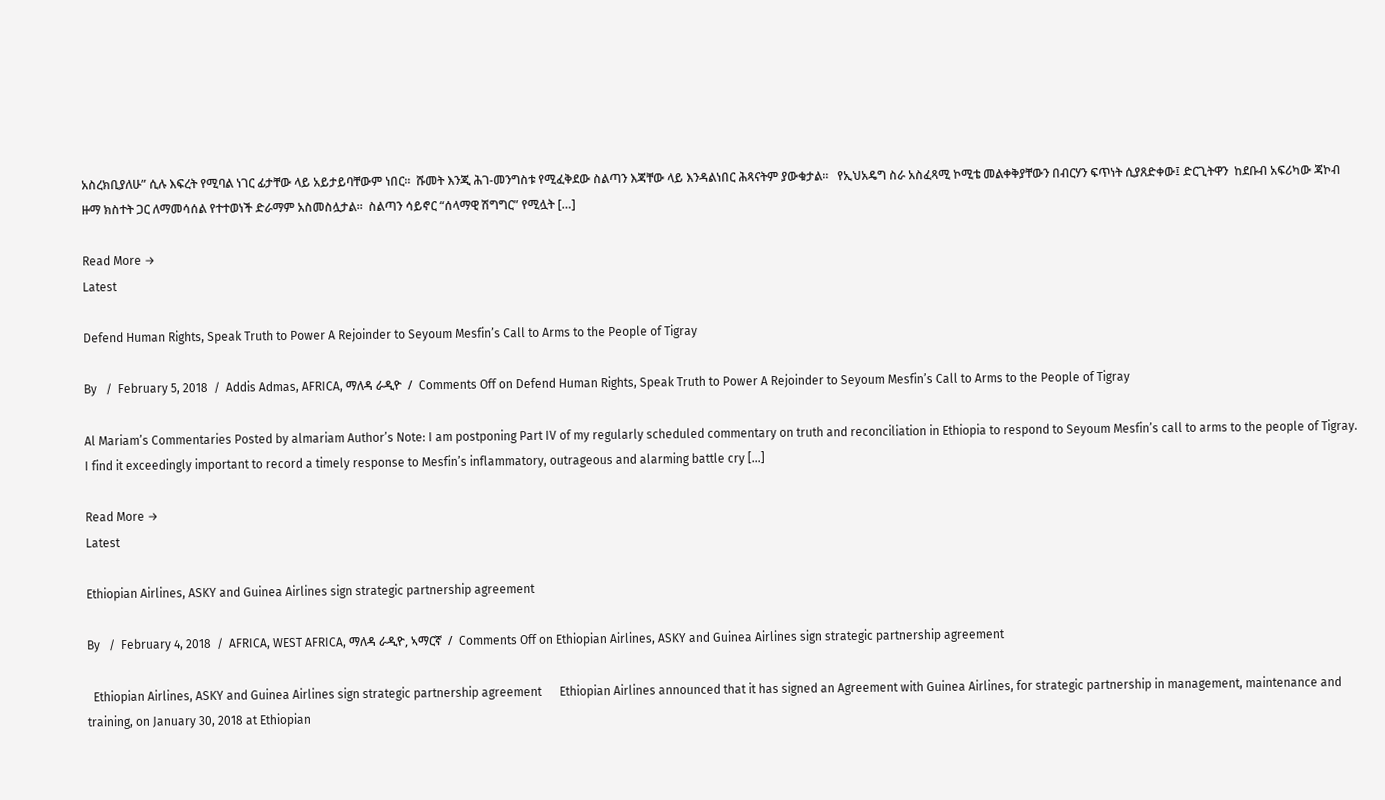አስረክቢያለሁ” ሲሉ እፍረት የሚባል ነገር ፊታቸው ላይ አይታይባቸውም ነበር።  ሹመት እንጂ ሕገ-መንግስቱ የሚፈቅደው ስልጣን እጃቸው ላይ እንዳልነበር ሕጻናትም ያውቁታል።   የኢህአዴግ ስራ አስፈጻሚ ኮሚቴ መልቀቅያቸውን በብርሃን ፍጥነት ሲያጸድቀው፤ ድርጊትዋን  ከደቡብ አፍሪካው ጃኮብ ዙማ ክስተት ጋር ለማመሳሰል የተተወነች ድራማም አስመስሏታል።  ስልጣን ሳይኖር “ሰላማዊ ሽግግር” የሚሏት […]

Read More →
Latest

Defend Human Rights, Speak Truth to Power A Rejoinder to Seyoum Mesfin’s Call to Arms to the People of Tigray

By   /  February 5, 2018  /  Addis Admas, AFRICA, ማለዳ ራዲዮ  /  Comments Off on Defend Human Rights, Speak Truth to Power A Rejoinder to Seyoum Mesfin’s Call to Arms to the People of Tigray

Al Mariam’s Commentaries Posted by almariam Author’s Note: I am postponing Part IV of my regularly scheduled commentary on truth and reconciliation in Ethiopia to respond to Seyoum Mesfin’s call to arms to the people of Tigray. I find it exceedingly important to record a timely response to Mesfin’s inflammatory, outrageous and alarming battle cry […]

Read More →
Latest

Ethiopian Airlines, ASKY and Guinea Airlines sign strategic partnership agreement

By   /  February 4, 2018  /  AFRICA, WEST AFRICA, ማለዳ ራዲዮ, ኣማርኛ  /  Comments Off on Ethiopian Airlines, ASKY and Guinea Airlines sign strategic partnership agreement

  Ethiopian Airlines, ASKY and Guinea Airlines sign strategic partnership agreement      Ethiopian Airlines announced that it has signed an Agreement with Guinea Airlines, for strategic partnership in management, maintenance and training, on January 30, 2018 at Ethiopian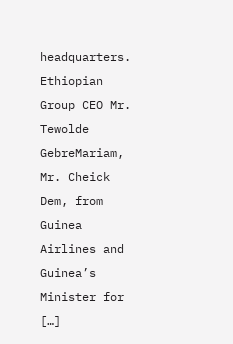headquarters. Ethiopian Group CEO Mr. Tewolde GebreMariam, Mr. Cheick Dem, from Guinea Airlines and Guinea’s Minister for […]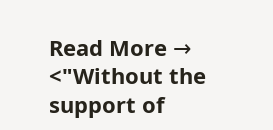Read More →
<"Without the support of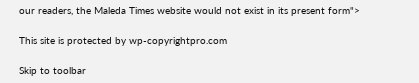our readers, the Maleda Times website would not exist in its present form">

This site is protected by wp-copyrightpro.com

Skip to toolbar